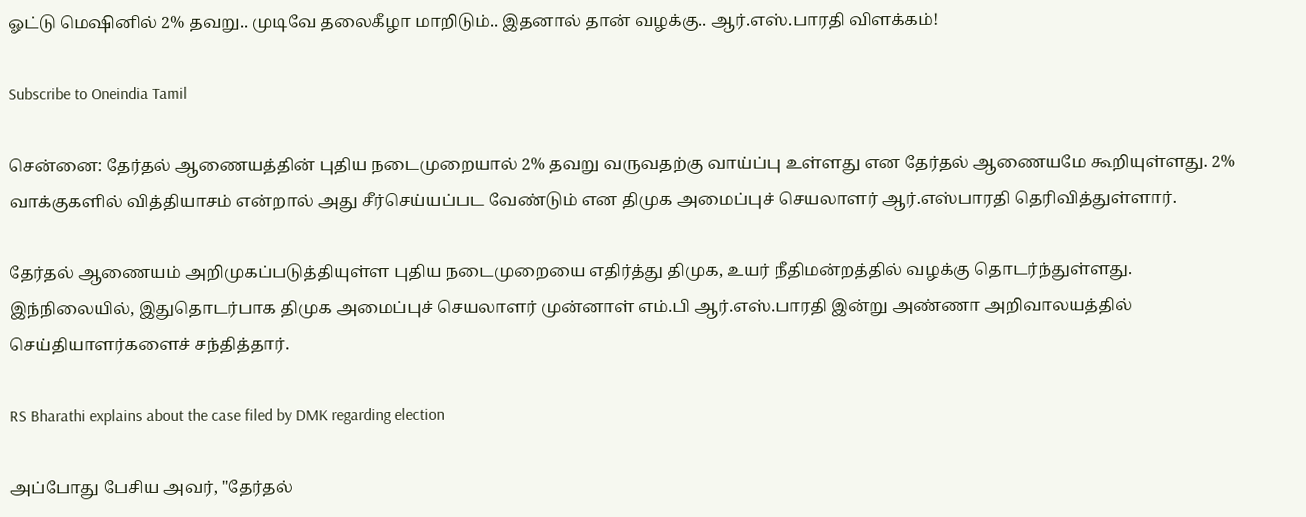ஓட்டு மெஷினில் 2% தவறு.. முடிவே தலைகீழா மாறிடும்.. இதனால் தான் வழக்கு.. ஆர்.எஸ்.பாரதி விளக்கம்!

Subscribe to Oneindia Tamil

சென்னை: தேர்தல் ஆணையத்தின் புதிய நடைமுறையால் 2% தவறு வருவதற்கு வாய்ப்பு உள்ளது என தேர்தல் ஆணையமே கூறியுள்ளது. 2% வாக்குகளில் வித்தியாசம் என்றால் அது சீர்செய்யப்பட வேண்டும் என திமுக அமைப்புச் செயலாளர் ஆர்.எஸ்பாரதி தெரிவித்துள்ளார்.

தேர்தல் ஆணையம் அறிமுகப்படுத்தியுள்ள புதிய நடைமுறையை எதிர்த்து திமுக, உயர் நீதிமன்றத்தில் வழக்கு தொடர்ந்துள்ளது. இந்நிலையில், இதுதொடர்பாக திமுக அமைப்புச் செயலாளர் முன்னாள் எம்.பி ஆர்.எஸ்.பாரதி இன்று அண்ணா அறிவாலயத்தில் செய்தியாளர்களைச் சந்தித்தார்.

RS Bharathi explains about the case filed by DMK regarding election

அப்போது பேசிய அவர், "தேர்தல்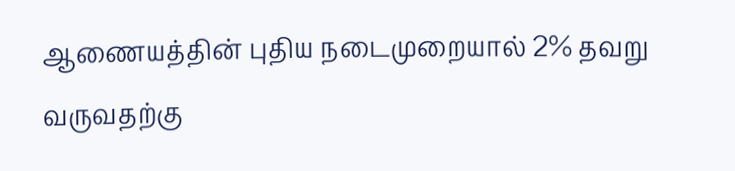ஆணையத்தின் புதிய நடைமுறையால் 2% தவறு வருவதற்கு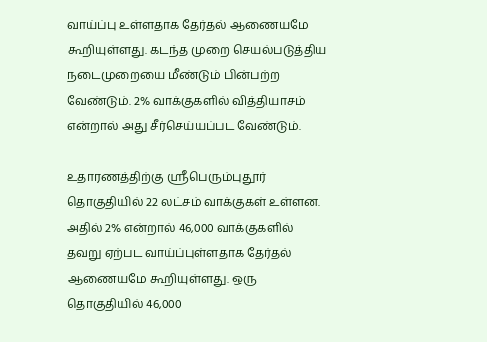வாய்ப்பு உள்ளதாக தேர்தல் ஆணையமே கூறியுள்ளது. கடந்த முறை செயல்படுத்திய நடைமுறையை மீண்டும் பின்பற்ற வேண்டும். 2% வாக்குகளில் வித்தியாசம் என்றால் அது சீர்செய்யப்பட வேண்டும்.

உதாரணத்திற்கு ஸ்ரீபெரும்புதூர் தொகுதியில் 22 லட்சம் வாக்குகள் உள்ளன. அதில் 2% என்றால் 46,000 வாக்குகளில் தவறு ஏற்பட வாய்ப்புள்ளதாக தேர்தல் ஆணையமே கூறியுள்ளது. ஒரு தொகுதியில் 46,000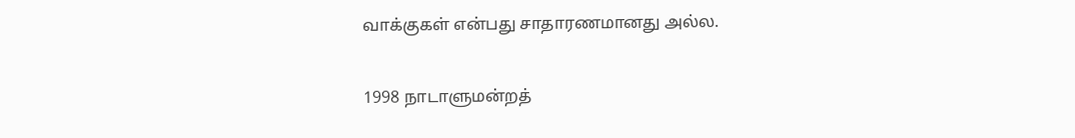வாக்குகள் என்பது சாதாரணமானது அல்ல.

1998 நாடாளுமன்றத்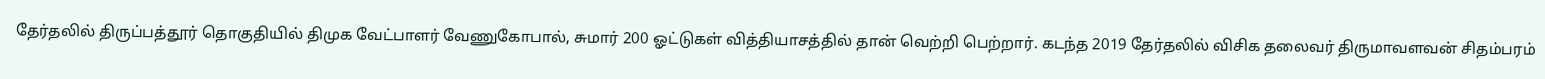தேர்தலில் திருப்பத்தூர் தொகுதியில் திமுக வேட்பாளர் வேணுகோபால், சுமார் 200 ஓட்டுகள் வித்தியாசத்தில் தான் வெற்றி பெற்றார். கடந்த 2019 தேர்தலில் விசிக தலைவர் திருமாவளவன் சிதம்பரம்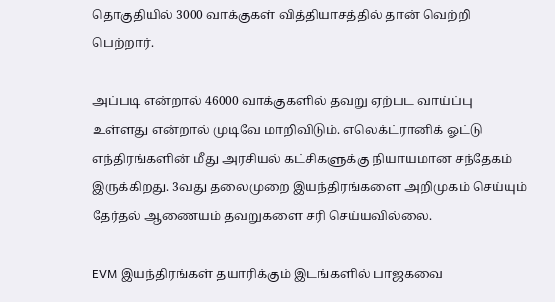தொகுதியில் 3000 வாக்குகள் வித்தியாசத்தில் தான் வெற்றி பெற்றார்.

அப்படி என்றால் 46000 வாக்குகளில் தவறு ஏற்பட வாய்ப்பு உள்ளது என்றால் முடிவே மாறிவிடும். எலெக்ட்ரானிக் ஓட்டு எந்திரங்களின் மீது அரசியல் கட்சிகளுக்கு நியாயமான சந்தேகம் இருக்கிறது. 3வது தலைமுறை இயந்திரங்களை அறிமுகம் செய்யும் தேர்தல் ஆணையம் தவறுகளை சரி செய்யவில்லை.

EVM இயந்திரங்கள் தயாரிக்கும் இடங்களில் பாஜகவை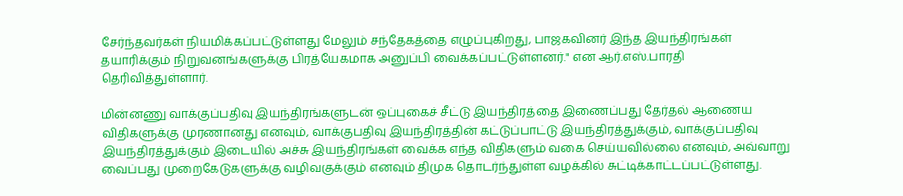சேர்ந்தவர்கள் நியமிக்கப்பட்டுள்ளது மேலும் சந்தேகத்தை எழுப்புகிறது, பாஜகவினர் இந்த இயந்திரங்கள் தயாரிக்கும் நிறுவனங்களுக்கு பிரத்யேகமாக அனுப்பி வைக்கப்பட்டுள்ளனர்." என ஆர்.எஸ்.பாரதி தெரிவித்துள்ளார்.

மின்னணு வாக்குப்பதிவு இயந்திரங்களுடன் ஒப்புகைச் சீட்டு இயந்திரத்தை இணைப்பது தேர்தல் ஆணைய விதிகளுக்கு முரணானது எனவும், வாக்குபதிவு இயந்திரத்தின் கட்டுப்பாட்டு இயந்திரத்துக்கும், வாக்குப்பதிவு இயந்திரத்துக்கும் இடையில் அச்சு இயந்திரங்கள் வைக்க எந்த விதிகளும் வகை செய்யவில்லை எனவும், அவ்வாறு வைப்பது முறைகேடுகளுக்கு வழிவகுக்கும் எனவும் திமுக தொடர்ந்துள்ள வழக்கில் சுட்டிக்காட்டப்பட்டுள்ளது.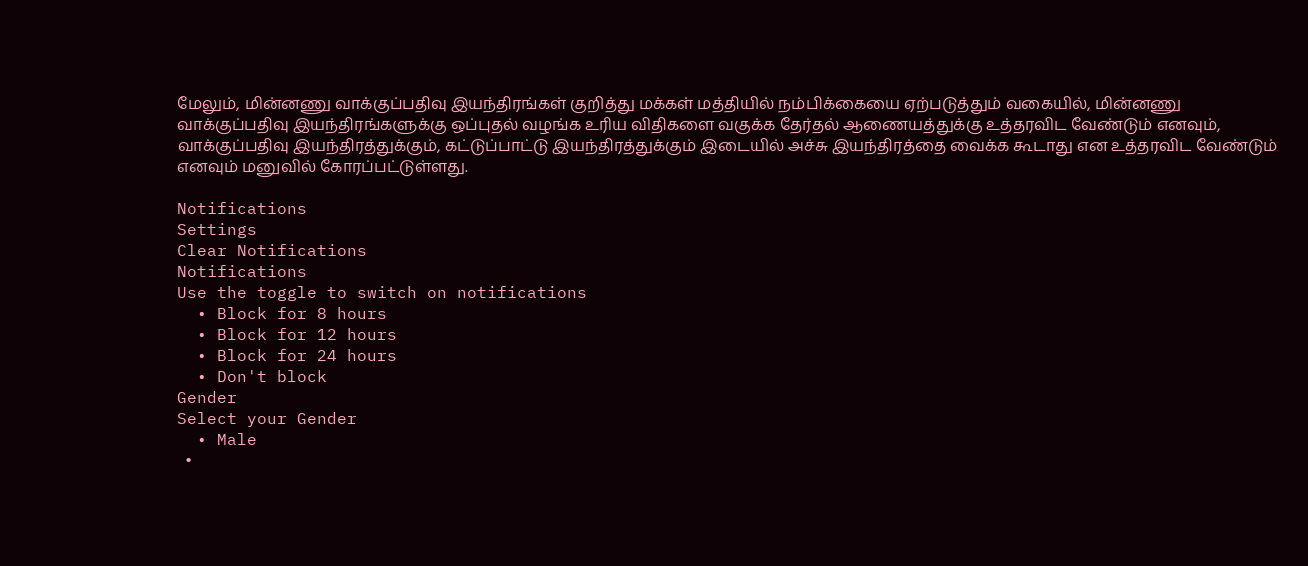மேலும், மின்னணு வாக்குப்பதிவு இயந்திரங்கள் குறித்து மக்கள் மத்தியில் நம்பிக்கையை ஏற்படுத்தும் வகையில், மின்னணு வாக்குப்பதிவு இயந்திரங்களுக்கு ஒப்புதல் வழங்க உரிய விதிகளை வகுக்க தேர்தல் ஆணையத்துக்கு உத்தரவிட வேண்டும் எனவும், வாக்குப்பதிவு இயந்திரத்துக்கும், கட்டுப்பாட்டு இயந்திரத்துக்கும் இடையில் அச்சு இயந்திரத்தை வைக்க கூடாது என உத்தரவிட வேண்டும் எனவும் மனுவில் கோரப்பட்டுள்ளது.

Notifications
Settings
Clear Notifications
Notifications
Use the toggle to switch on notifications
  • Block for 8 hours
  • Block for 12 hours
  • Block for 24 hours
  • Don't block
Gender
Select your Gender
  • Male
  •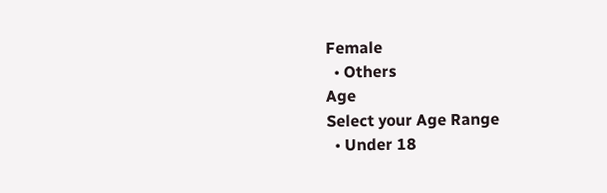Female
  • Others
Age
Select your Age Range
  • Under 18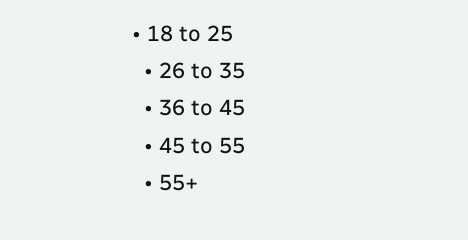• 18 to 25
  • 26 to 35
  • 36 to 45
  • 45 to 55
  • 55+